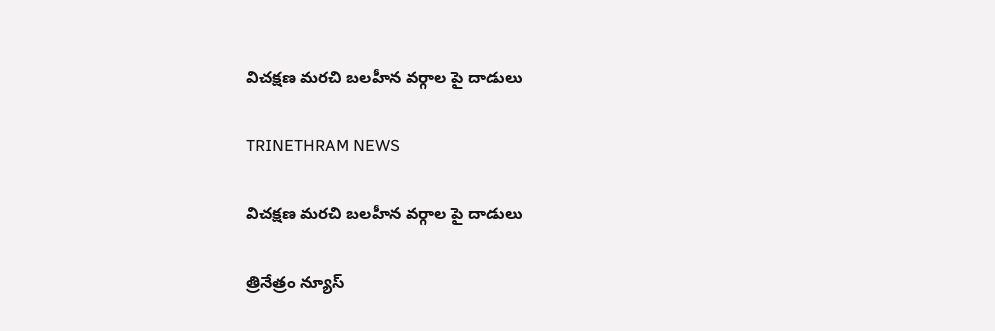విచక్షణ మరచి బలహీన వర్గాల పై దాడులు

TRINETHRAM NEWS

విచక్షణ మరచి బలహీన వర్గాల పై దాడులు

త్రినేత్రం న్యూస్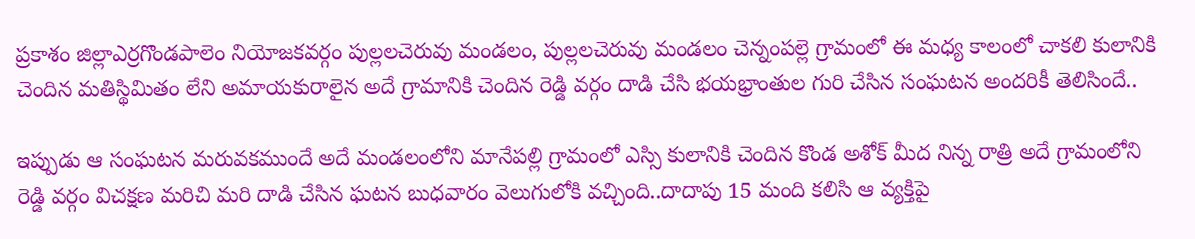ప్రకాశం జిల్లాఎర్రగొండపాలెం నియోజకవర్గం పుల్లలచెరువు మండలం, పుల్లలచెరువు మండలం చెన్నంపల్లె గ్రామంలో ఈ మధ్య కాలంలో చాకలి కులానికి చెందిన మతిస్థిమితం లేని అమాయకురాలైన అదే గ్రామానికి చెందిన రెడ్డి వర్గం దాడి చేసి భయభ్రాంతుల గురి చేసిన సంఘటన అందరికీ తెలిసిందే..

ఇప్పుడు ఆ సంఘటన మరువకముందే అదే మండలంలోని మానేపల్లి గ్రామంలో ఎస్సి కులానికి చెందిన కొండ అశోక్ మీద నిన్న రాత్రి అదే గ్రామంలోని రెడ్డి వర్గం విచక్షణ మరిచి మరి దాడి చేసిన ఘటన బుధవారం వెలుగులోకి వచ్చింది..దాదాపు 15 మంది కలిసి ఆ వ్యక్తిపై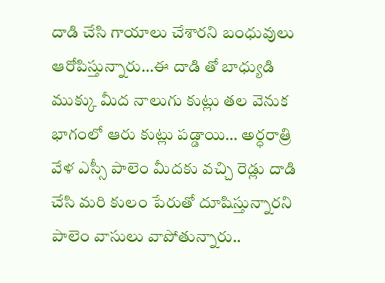దాడి చేసి గాయాలు చేశారని బంధువులు ఆరోపిస్తున్నారు…ఈ దాడి తో బాధ్యుడి ముక్కు మీద నాలుగు కుట్లు తల వెనుక భాగంలో ఆరు కుట్లు పడ్డాయి… అర్ధరాత్రి వేళ ఎస్సీ పాలెం మీదకు వచ్చి రెడ్లు దాడి చేసి మరి కులం పేరుతో దూషిస్తున్నారని పాలెం వాసులు వాపోతున్నారు..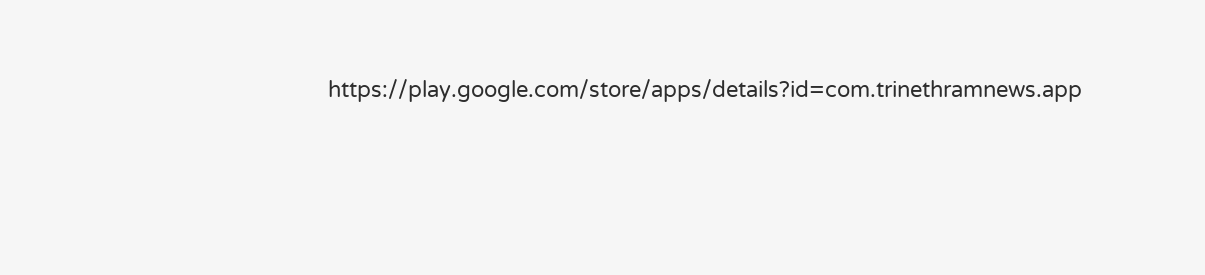https://play.google.com/store/apps/details?id=com.trinethramnews.app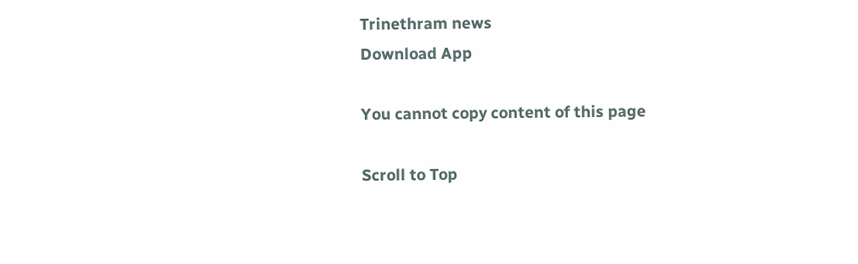Trinethram news
Download App

You cannot copy content of this page

Scroll to Top